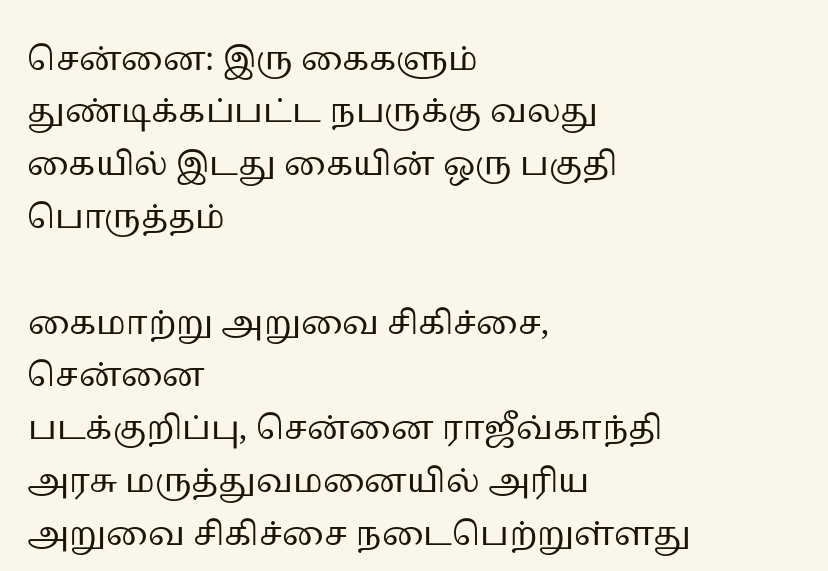சென்னை: இரு கைகளும் துண்டிக்கப்பட்ட நபருக்கு வலது கையில் இடது கையின் ஒரு பகுதி பொருத்தம்

கைமாற்று அறுவை சிகிச்சை, சென்னை
படக்குறிப்பு, சென்னை ராஜீவ்காந்தி அரசு மருத்துவமனையில் அரிய அறுவை சிகிச்சை நடைபெற்றுள்ளது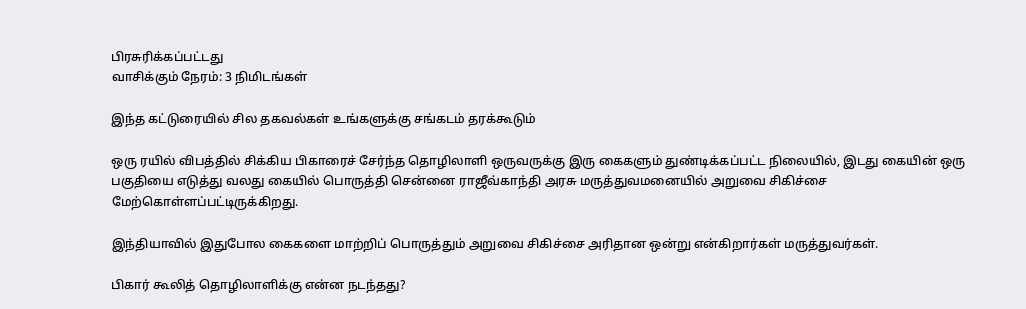பிரசுரிக்கப்பட்டது
வாசிக்கும் நேரம்: 3 நிமிடங்கள்

இந்த கட்டுரையில் சில தகவல்கள் உங்களுக்கு சங்கடம் தரக்கூடும்

ஒரு ரயில் விபத்தில் சிக்கிய பிகாரைச் சேர்ந்த தொழிலாளி ஒருவருக்கு இரு கைகளும் துண்டிக்கப்பட்ட நிலையில், இடது கையின் ஒரு பகுதியை எடுத்து வலது கையில் பொருத்தி சென்னை ராஜீவ்காந்தி அரசு மருத்துவமனையில் அறுவை சிகிச்சை மேற்கொள்ளப்பட்டிருக்கிறது.

இந்தியாவில் இதுபோல கைகளை மாற்றிப் பொருத்தும் அறுவை சிகிச்சை அரிதான ஒன்று என்கிறார்கள் மருத்துவர்கள்.

பிகார் கூலித் தொழிலாளிக்கு என்ன நடந்தது?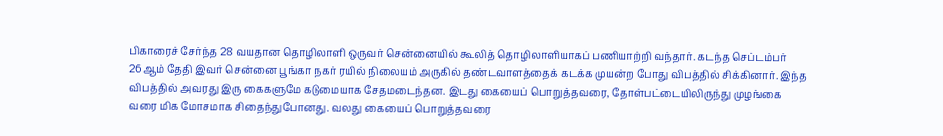பிகாரைச் சேர்ந்த 28 வயதான தொழிலாளி ஒருவர் சென்னையில் கூலித் தொழிலாளியாகப் பணியாற்றி வந்தார். கடந்த செப்டம்பர் 26ஆம் தேதி இவர் சென்னை பூங்கா நகர் ரயில் நிலையம் அருகில் தண்டவாளத்தைக் கடக்க முயன்ற போது விபத்தில் சிக்கினார். இந்த விபத்தில் அவரது இரு கைகளுமே கடுமையாக சேதமடைந்தன. இடது கையைப் பொறுத்தவரை, தோள்பட்டையிலிருந்து முழங்கை வரை மிக மோசமாக சிதைந்துபோனது. வலது கையைப் பொறுத்தவரை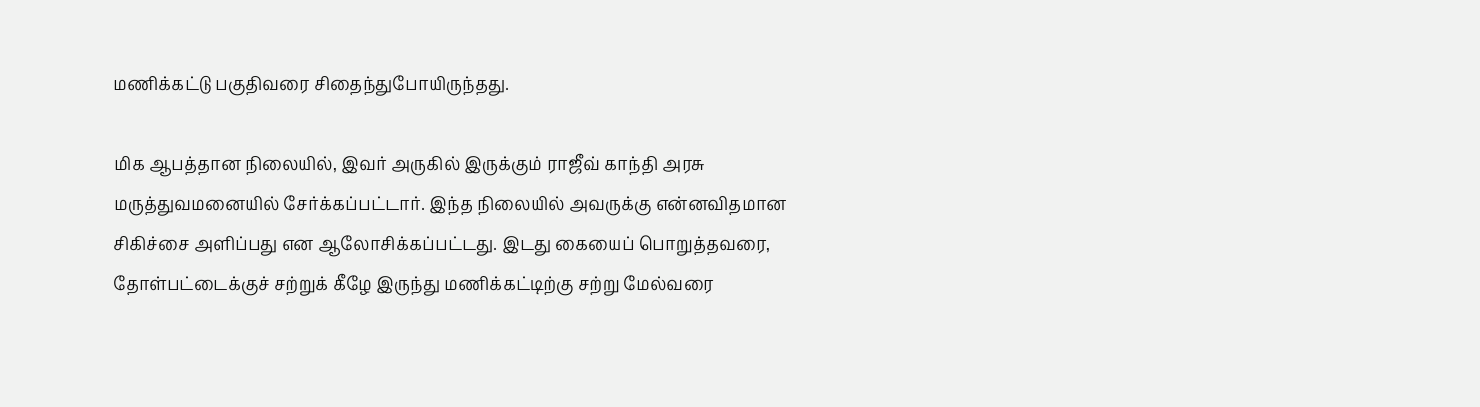மணிக்கட்டு பகுதிவரை சிதைந்துபோயிருந்தது.

மிக ஆபத்தான நிலையில், இவர் அருகில் இருக்கும் ராஜீவ் காந்தி அரசு மருத்துவமனையில் சேர்க்கப்பட்டார். இந்த நிலையில் அவருக்கு என்னவிதமான சிகிச்சை அளிப்பது என ஆலோசிக்கப்பட்டது. இடது கையைப் பொறுத்தவரை, தோள்பட்டைக்குச் சற்றுக் கீழே இருந்து மணிக்கட்டிற்கு சற்று மேல்வரை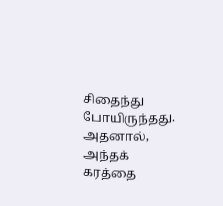சிதைந்து போயிருந்தது. அதனால், அந்தக் கரத்தை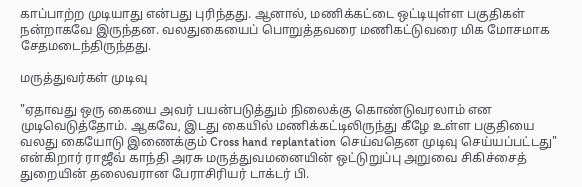காப்பாற்ற முடியாது என்பது புரிந்தது. ஆனால், மணிக்கட்டை ஒட்டியுள்ள பகுதிகள் நன்றாகவே இருந்தன. வலதுகையைப் பொறுத்தவரை மணிகட்டுவரை மிக மோசமாக சேதமடைந்திருந்தது.

மருத்துவர்கள் முடிவு

"ஏதாவது ஒரு கையை அவர் பயன்படுத்தும் நிலைக்கு கொண்டுவரலாம் என முடிவெடுத்தோம். ஆகவே, இடது கையில் மணிக்கட்டிலிருந்து கீழே உள்ள பகுதியை வலது கையோடு இணைக்கும் Cross hand replantation செய்வதென முடிவு செய்யப்பட்டது" என்கிறார் ராஜீவ் காந்தி அரசு மருத்துவமனையின் ஒட்டுறுப்பு அறுவை சிகிச்சைத் துறையின் தலைவரான பேராசிரியர் டாக்டர் பி.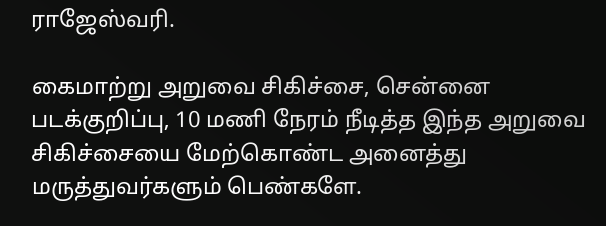ராஜேஸ்வரி.

கைமாற்று அறுவை சிகிச்சை, சென்னை
படக்குறிப்பு, 10 மணி நேரம் நீடித்த இந்த அறுவை சிகிச்சையை மேற்கொண்ட அனைத்து மருத்துவர்களும் பெண்களே.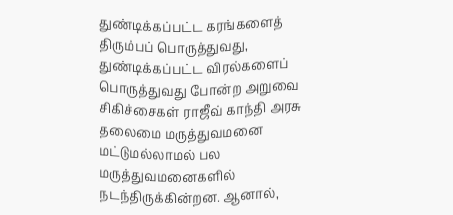துண்டிக்கப்பட்ட கரங்களைத் திரும்பப் பொருத்துவது, துண்டிக்கப்பட்ட விரல்களைப் பொருத்துவது போன்ற அறுவை சிகிச்சைகள் ராஜீவ் காந்தி அரசு தலைமை மருத்துவமனை மட்டுமல்லாமல் பல மருத்துவமனைகளில் நடந்திருக்கின்றன. ஆனால்,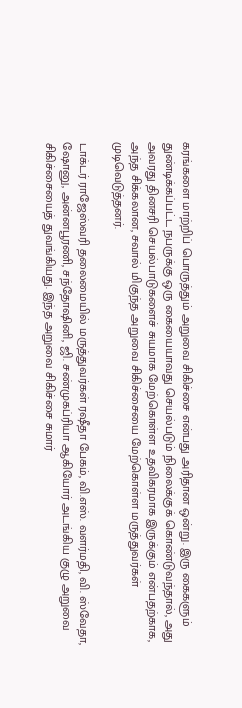கரங்களை மாற்றிப் பொருத்தும் அறுவை சிகிச்சை என்பது அரிதான ஒன்று. இரு கைகளும் துண்டிக்கப்பட்ட நபருக்கு ஒரு கையையாவது செயல்படும் நிலைக்குக் கொண்டுவந்தால், அது அவரது தினசரி செயல்பாடுகளைச் சுயமாக மேற்கொள்ள உதவிகரமாக இருக்கும் என்பதற்காக, அந்த சிக்கலான, சவால் மிகுந்த அறுவை சிகிச்சையை மேற்கொள்ள மருத்துவர்கள் முடிவெடுத்தனர்.

டாக்டர் ராஜேஸ்வரி தலைமையில் மருத்துவர்கள் ரஷீதா பேகம், வி.எஸ். வளர்மதி, வி. ஸ்வேதா, ஷோனு, அன்னபூரணி, சந்தோஷினி, ஜி. சண்முகப்ரியா ஆகியோர் அடங்கிய குழு அறுவை சிகிச்சையைத் துவங்கியது. இந்த அறுவை சிகிச்சை சுமார்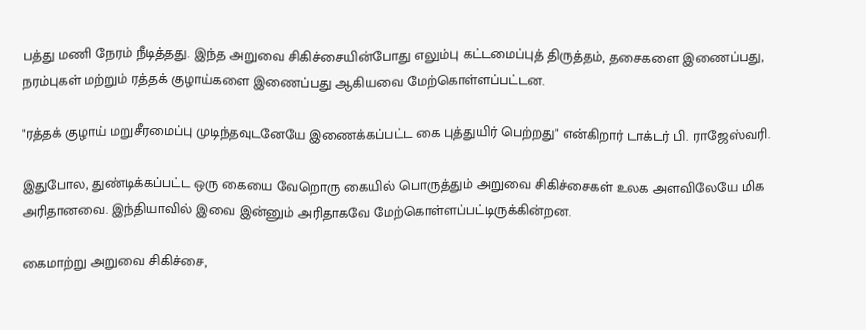பத்து மணி நேரம் நீடித்தது. இந்த அறுவை சிகிச்சையின்போது எலும்பு கட்டமைப்புத் திருத்தம், தசைகளை இணைப்பது, நரம்புகள் மற்றும் ரத்தக் குழாய்களை இணைப்பது ஆகியவை மேற்கொள்ளப்பட்டன.

"ரத்தக் குழாய் மறுசீரமைப்பு முடிந்தவுடனேயே இணைக்கப்பட்ட கை புத்துயிர் பெற்றது" என்கிறார் டாக்டர் பி. ராஜேஸ்வரி.

இதுபோல, துண்டிக்கப்பட்ட ஒரு கையை வேறொரு கையில் பொருத்தும் அறுவை சிகிச்சைகள் உலக அளவிலேயே மிக அரிதானவை. இந்தியாவில் இவை இன்னும் அரிதாகவே மேற்கொள்ளப்பட்டிருக்கின்றன.

கைமாற்று அறுவை சிகிச்சை,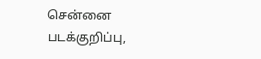சென்னை
படக்குறிப்பு,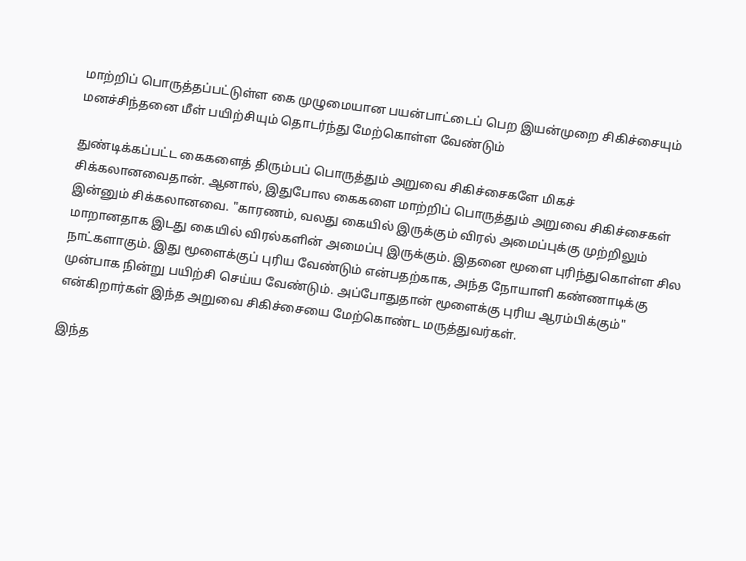மாற்றிப் பொருத்தப்பட்டுள்ள கை முழுமையான பயன்பாட்டைப் பெற இயன்முறை சிகிச்சையும் மனச்சிந்தனை மீள் பயிற்சியும் தொடர்ந்து மேற்கொள்ள வேண்டும்

துண்டிக்கப்பட்ட கைகளைத் திரும்பப் பொருத்தும் அறுவை சிகிச்சைகளே மிகச் சிக்கலானவைதான். ஆனால், இதுபோல கைகளை மாற்றிப் பொருத்தும் அறுவை சிகிச்சைகள் இன்னும் சிக்கலானவை. "காரணம், வலது கையில் இருக்கும் விரல் அமைப்புக்கு முற்றிலும் மாறானதாக இடது கையில் விரல்களின் அமைப்பு இருக்கும். இதனை மூளை புரிந்துகொள்ள சில நாட்களாகும். இது மூளைக்குப் புரிய வேண்டும் என்பதற்காக, அந்த நோயாளி கண்ணாடிக்கு முன்பாக நின்று பயிற்சி செய்ய வேண்டும். அப்போதுதான் மூளைக்கு புரிய ஆரம்பிக்கும்" என்கிறார்கள் இந்த அறுவை சிகிச்சையை மேற்கொண்ட மருத்துவர்கள்.

இந்த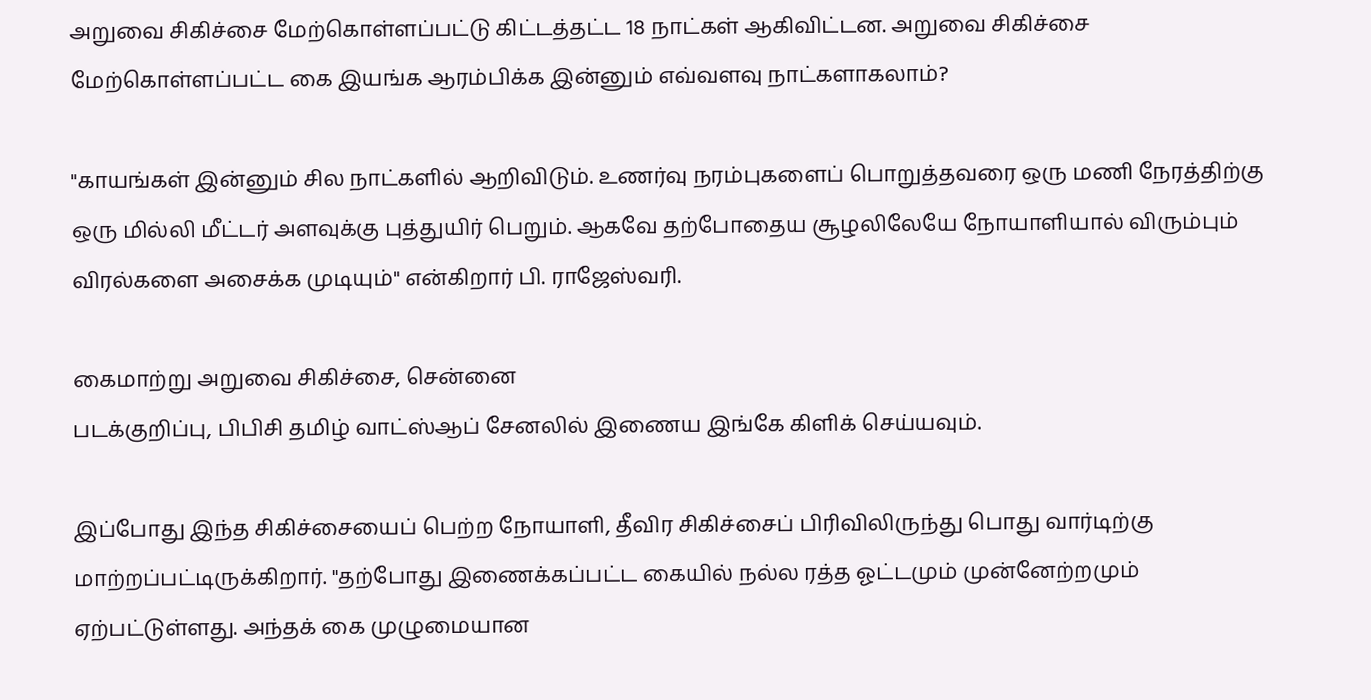அறுவை சிகிச்சை மேற்கொள்ளப்பட்டு கிட்டத்தட்ட 18 நாட்கள் ஆகிவிட்டன. அறுவை சிகிச்சை மேற்கொள்ளப்பட்ட கை இயங்க ஆரம்பிக்க இன்னும் எவ்வளவு நாட்களாகலாம்?

"காயங்கள் இன்னும் சில நாட்களில் ஆறிவிடும். உணர்வு நரம்புகளைப் பொறுத்தவரை ஒரு மணி நேரத்திற்கு ஒரு மில்லி மீட்டர் அளவுக்கு புத்துயிர் பெறும். ஆகவே தற்போதைய சூழலிலேயே நோயாளியால் விரும்பும் விரல்களை அசைக்க முடியும்" என்கிறார் பி. ராஜேஸ்வரி.

கைமாற்று அறுவை சிகிச்சை, சென்னை
படக்குறிப்பு, பிபிசி தமிழ் வாட்ஸ்ஆப் சேனலில் இணைய இங்கே கிளிக் செய்யவும்.

இப்போது இந்த சிகிச்சையைப் பெற்ற நோயாளி, தீவிர சிகிச்சைப் பிரிவிலிருந்து பொது வார்டிற்கு மாற்றப்பட்டிருக்கிறார். "தற்போது இணைக்கப்பட்ட கையில் நல்ல ரத்த ஓட்டமும் முன்னேற்றமும் ஏற்பட்டுள்ளது. அந்தக் கை முழுமையான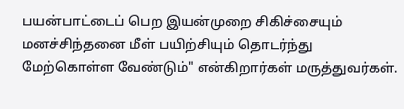பயன்பாட்டைப் பெற இயன்முறை சிகிச்சையும் மனச்சிந்தனை மீள் பயிற்சியும் தொடர்ந்து மேற்கொள்ள வேண்டும்" என்கிறார்கள் மருத்துவர்கள்.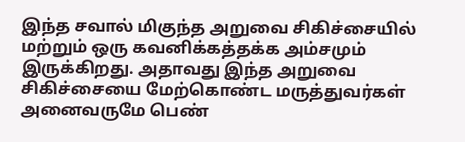இந்த சவால் மிகுந்த அறுவை சிகிச்சையில் மற்றும் ஒரு கவனிக்கத்தக்க அம்சமும் இருக்கிறது. அதாவது இந்த அறுவை சிகிச்சையை மேற்கொண்ட மருத்துவர்கள் அனைவருமே பெண்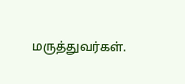மருத்துவர்கள்.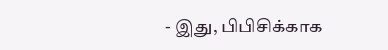- இது, பிபிசிக்காக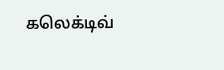கலெக்டிவ்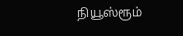நியூஸ்ரூம்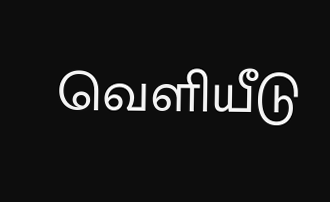வெளியீடு